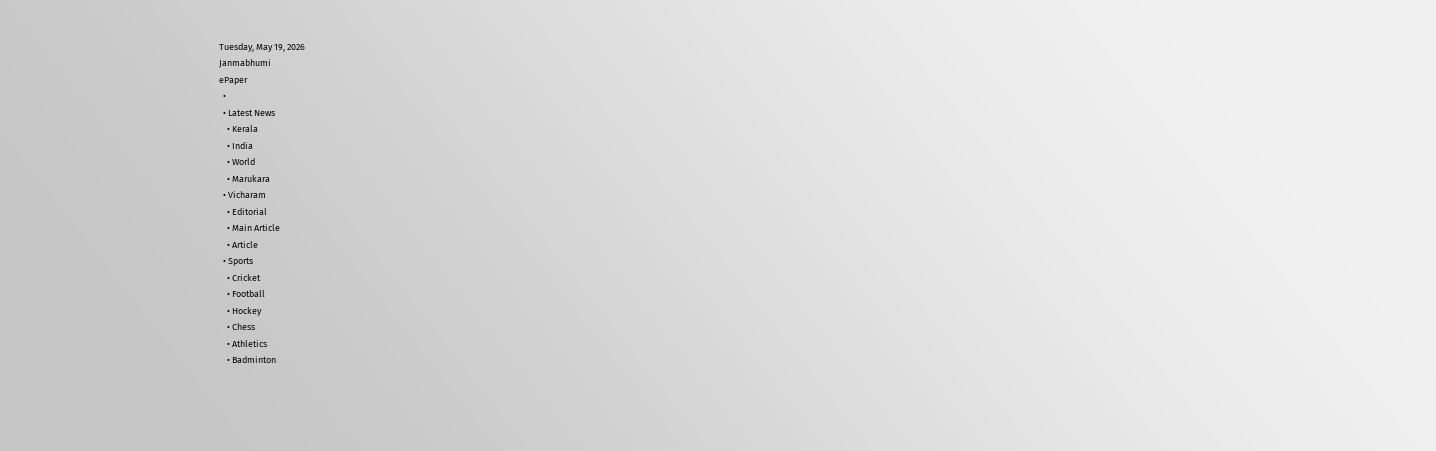Tuesday, May 19, 2026
Janmabhumi
ePaper
  •
  • Latest News
    • Kerala
    • India
    • World
    • Marukara
  • Vicharam
    • Editorial
    • Main Article
    • Article
  • Sports
    • Cricket
    • Football
    • Hockey
    • Chess
    • Athletics
    • Badminton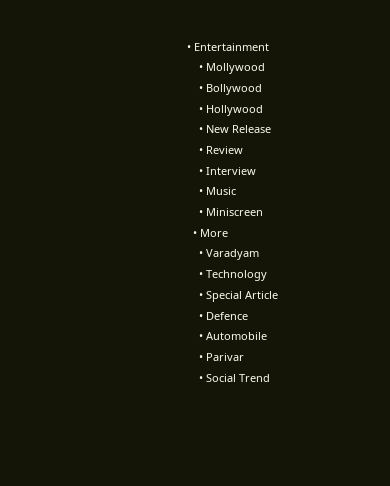• Entertainment
    • Mollywood
    • Bollywood
    • Hollywood
    • New Release
    • Review
    • Interview
    • Music
    • Miniscreen
  • More
    • Varadyam
    • Technology
    • Special Article
    • Defence
    • Automobile
    • Parivar
    • Social Trend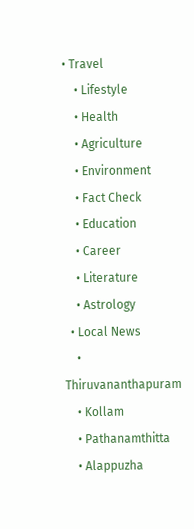• Travel
    • Lifestyle
    • Health
    • Agriculture
    • Environment
    • Fact Check
    • Education
    • Career
    • Literature
    • Astrology
  • Local News
    • Thiruvananthapuram
    • Kollam
    • Pathanamthitta
    • Alappuzha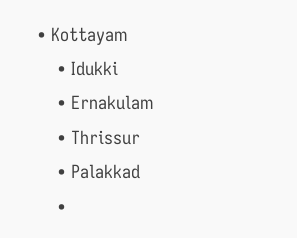• Kottayam
    • Idukki
    • Ernakulam
    • Thrissur
    • Palakkad
    •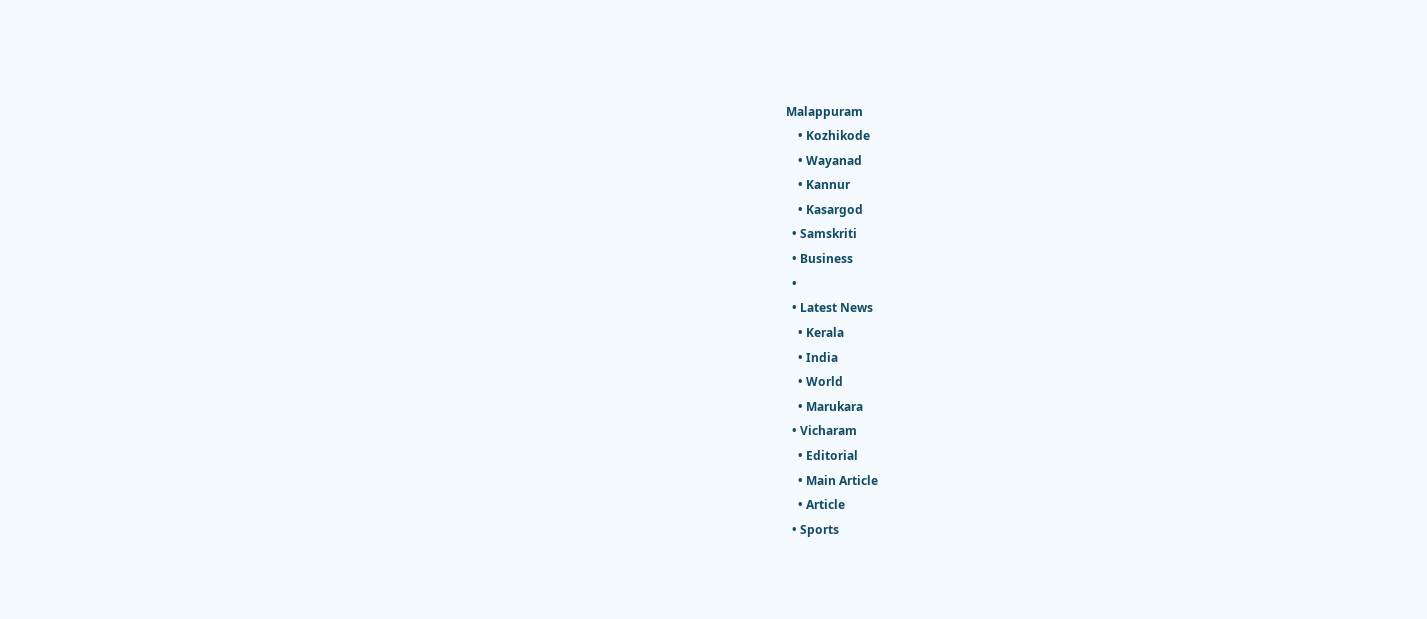Malappuram
    • Kozhikode
    • Wayanad
    • Kannur
    • Kasargod
  • Samskriti
  • Business
  •
  • Latest News
    • Kerala
    • India
    • World
    • Marukara
  • Vicharam
    • Editorial
    • Main Article
    • Article
  • Sports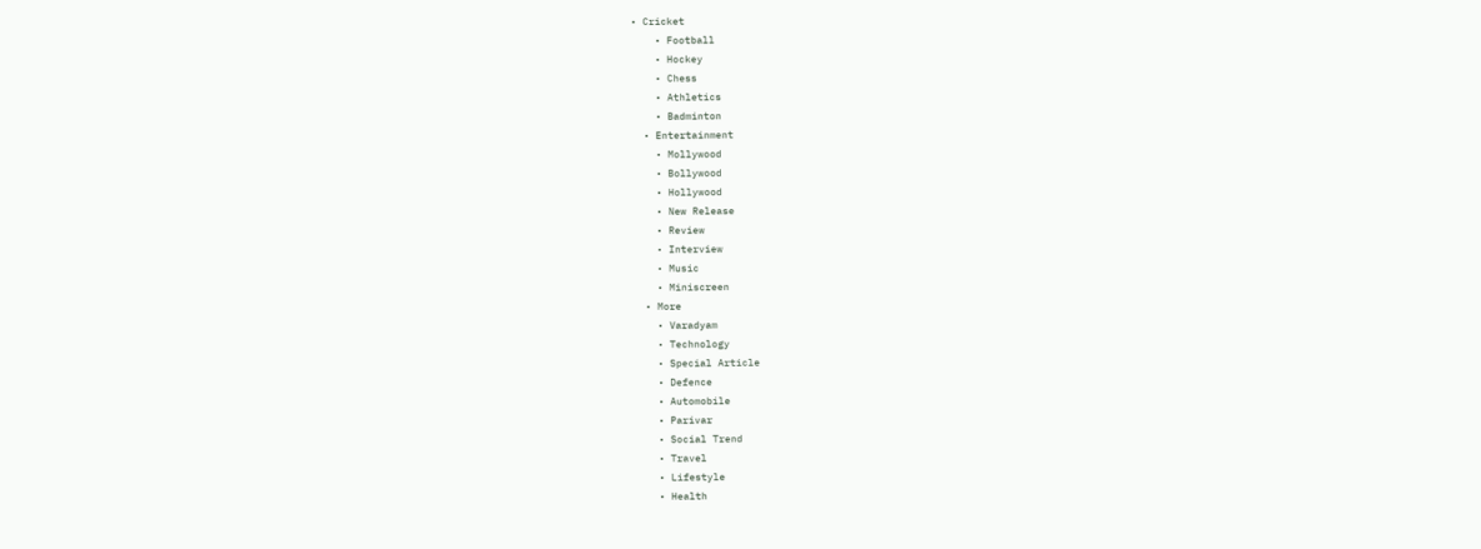• Cricket
    • Football
    • Hockey
    • Chess
    • Athletics
    • Badminton
  • Entertainment
    • Mollywood
    • Bollywood
    • Hollywood
    • New Release
    • Review
    • Interview
    • Music
    • Miniscreen
  • More
    • Varadyam
    • Technology
    • Special Article
    • Defence
    • Automobile
    • Parivar
    • Social Trend
    • Travel
    • Lifestyle
    • Health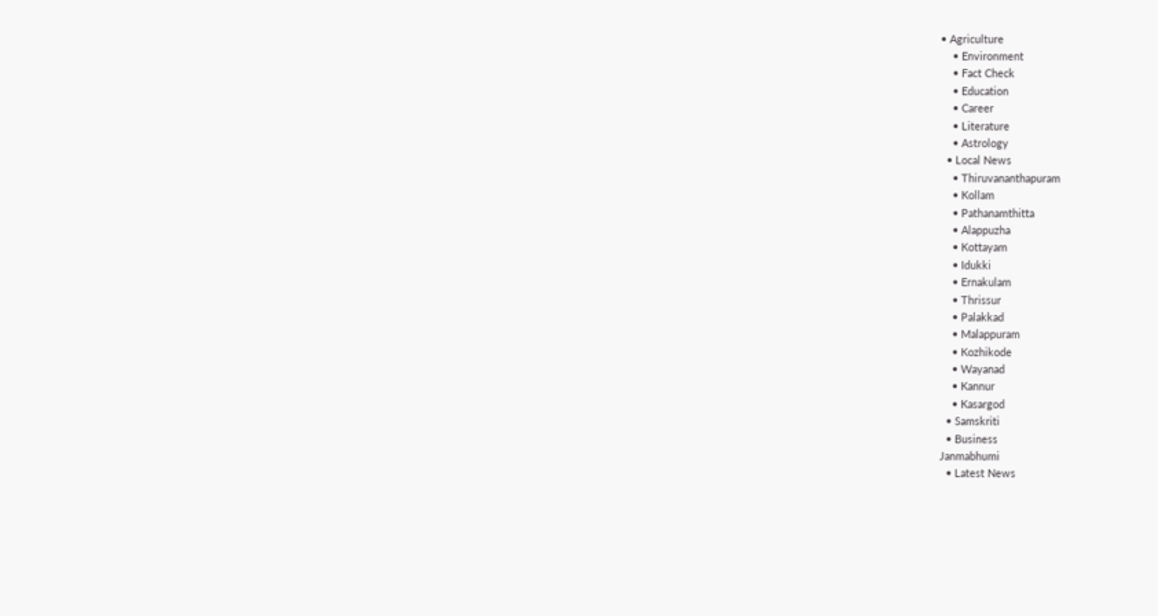• Agriculture
    • Environment
    • Fact Check
    • Education
    • Career
    • Literature
    • Astrology
  • Local News
    • Thiruvananthapuram
    • Kollam
    • Pathanamthitta
    • Alappuzha
    • Kottayam
    • Idukki
    • Ernakulam
    • Thrissur
    • Palakkad
    • Malappuram
    • Kozhikode
    • Wayanad
    • Kannur
    • Kasargod
  • Samskriti
  • Business
Janmabhumi
  • Latest News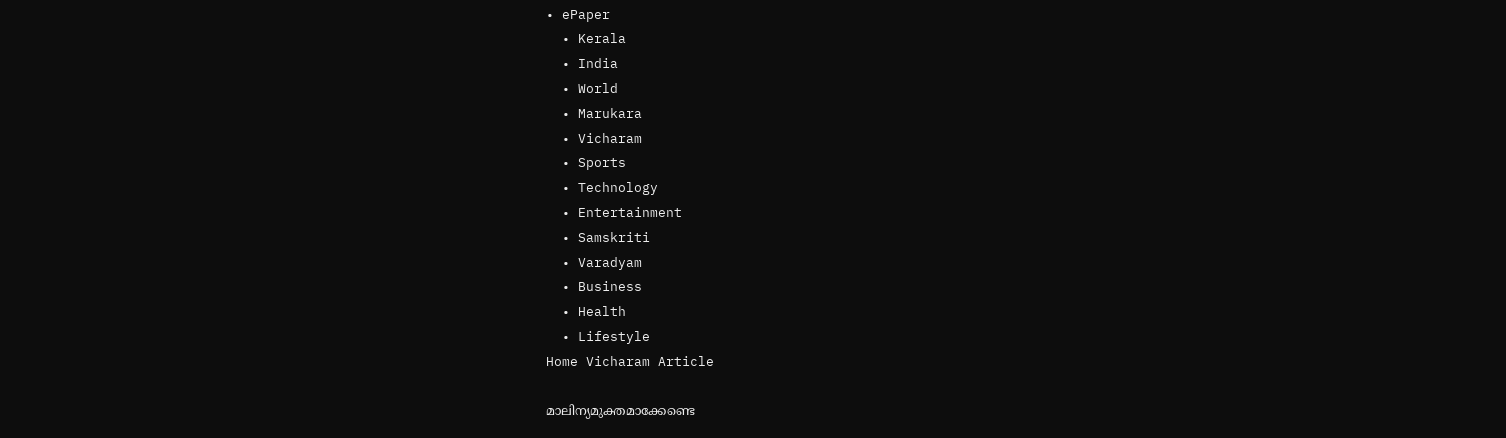• ePaper
  • Kerala
  • India
  • World
  • Marukara
  • Vicharam
  • Sports
  • Technology
  • Entertainment
  • Samskriti
  • Varadyam
  • Business
  • Health
  • Lifestyle
Home Vicharam Article

മാലിന്യമുക്തമാക്കേണ്ടെ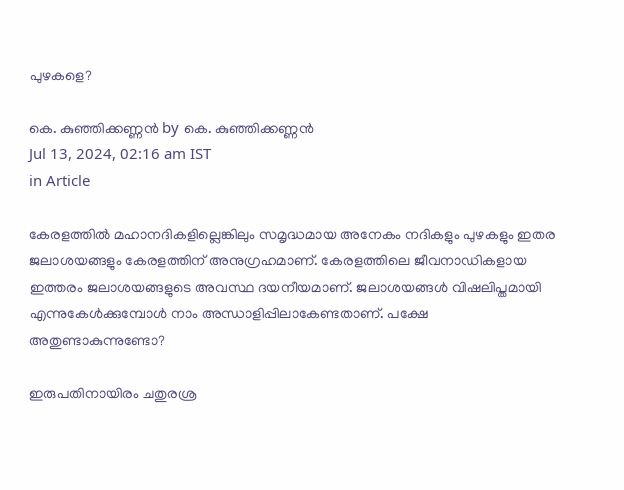പുഴകളെ?

കെ. കുഞ്ഞിക്കണ്ണന്‍ by കെ. കുഞ്ഞിക്കണ്ണന്‍
Jul 13, 2024, 02:16 am IST
in Article

കേരളത്തില്‍ മഹാനദികളില്ലെങ്കിലും സമൃദ്ധമായ അനേകം നദികളും പുഴകളും ഇതര ജലാശയങ്ങളും കേരളത്തിന് അനുഗ്രഹമാണ്. കേരളത്തിലെ ജീവനാഡികളായ ഇത്തരം ജലാശയങ്ങളുടെ അവസ്ഥ ദയനീയമാണ്. ജലാശയങ്ങള്‍ വിഷലിപ്തമായി എന്നുകേള്‍ക്കുമ്പോള്‍ നാം അന്ധാളിപ്പിലാകേണ്ടതാണ്. പക്ഷേ അതുണ്ടാകുന്നുണ്ടോ?

ഇരുപതിനായിരം ചതുരശ്ര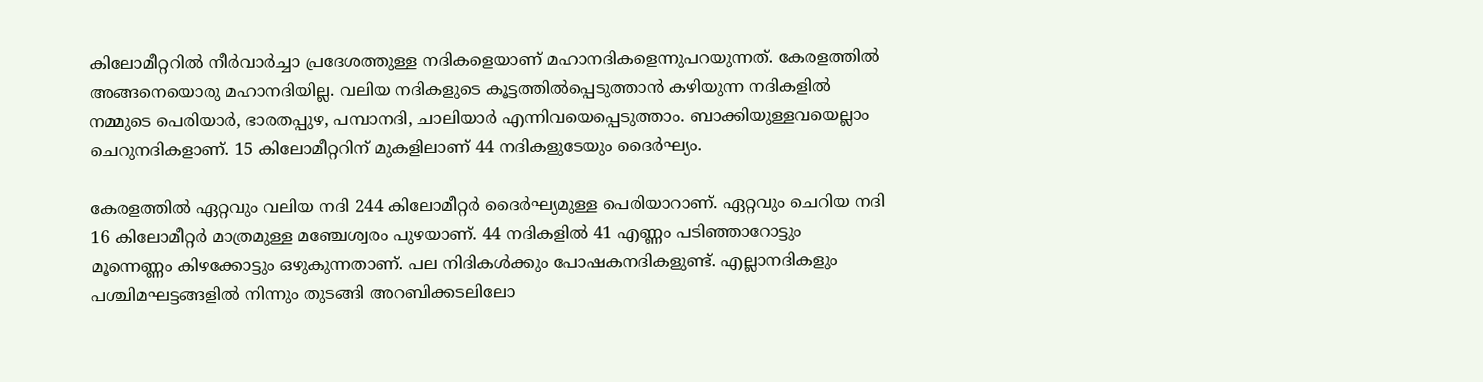കിലോമീറ്ററില്‍ നീര്‍വാര്‍ച്ചാ പ്രദേശത്തുള്ള നദികളെയാണ് മഹാനദികളെന്നുപറയുന്നത്. കേരളത്തില്‍ അങ്ങനെയൊരു മഹാനദിയില്ല. വലിയ നദികളുടെ കൂട്ടത്തില്‍പ്പെടുത്താന്‍ കഴിയുന്ന നദികളില്‍ നമ്മുടെ പെരിയാര്‍, ഭാരതപ്പുഴ, പമ്പാനദി, ചാലിയാര്‍ എന്നിവയെപ്പെടുത്താം. ബാക്കിയുള്ളവയെല്ലാം ചെറുനദികളാണ്. 15 കിലോമീറ്ററിന് മുകളിലാണ് 44 നദികളുടേയും ദൈര്‍ഘ്യം.

കേരളത്തില്‍ ഏറ്റവും വലിയ നദി 244 കിലോമീറ്റര്‍ ദൈര്‍ഘ്യമുള്ള പെരിയാറാണ്. ഏറ്റവും ചെറിയ നദി 16 കിലോമീറ്റര്‍ മാത്രമുള്ള മഞ്ചേശ്വരം പുഴയാണ്. 44 നദികളില്‍ 41 എണ്ണം പടിഞ്ഞാറോട്ടും മൂന്നെണ്ണം കിഴക്കോട്ടും ഒഴുകുന്നതാണ്. പല നിദികള്‍ക്കും പോഷകനദികളുണ്ട്. എല്ലാനദികളും പശ്ചിമഘട്ടങ്ങളില്‍ നിന്നും തുടങ്ങി അറബിക്കടലിലോ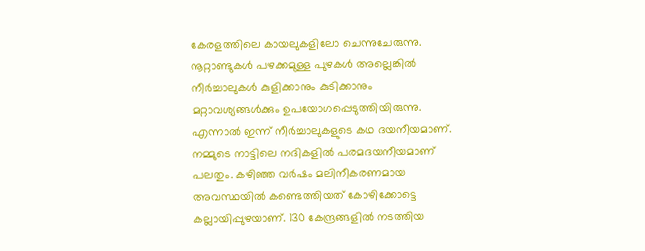കേരളത്തിലെ കായലുകളിലോ ചെന്നുചേരുന്നു. നൂറ്റാണ്ടുകള്‍ പഴക്കമുള്ള പുഴകള്‍ അല്ലെങ്കില്‍ നീര്‍ച്ചാലുകള്‍ കുളിക്കാനും കുടിക്കാനും മറ്റാവശ്യങ്ങള്‍ക്കും ഉപയോഗപ്പെടുത്തിയിരുന്നു. എന്നാല്‍ ഇന്ന് നീര്‍ച്ചാലുകളുടെ കഥ ദയനീയമാണ്. നമ്മുടെ നാട്ടിലെ നദികളില്‍ പരമദയനീയമാണ് പലതും. കഴിഞ്ഞ വര്‍ഷം മലിനീകരണമായ അവസ്ഥയില്‍ കണ്ടെത്തിയത് കോഴിക്കോട്ടെ കല്ലായിപ്പുഴയാണ്. 130 കേന്ദ്രങ്ങളില്‍ നടത്തിയ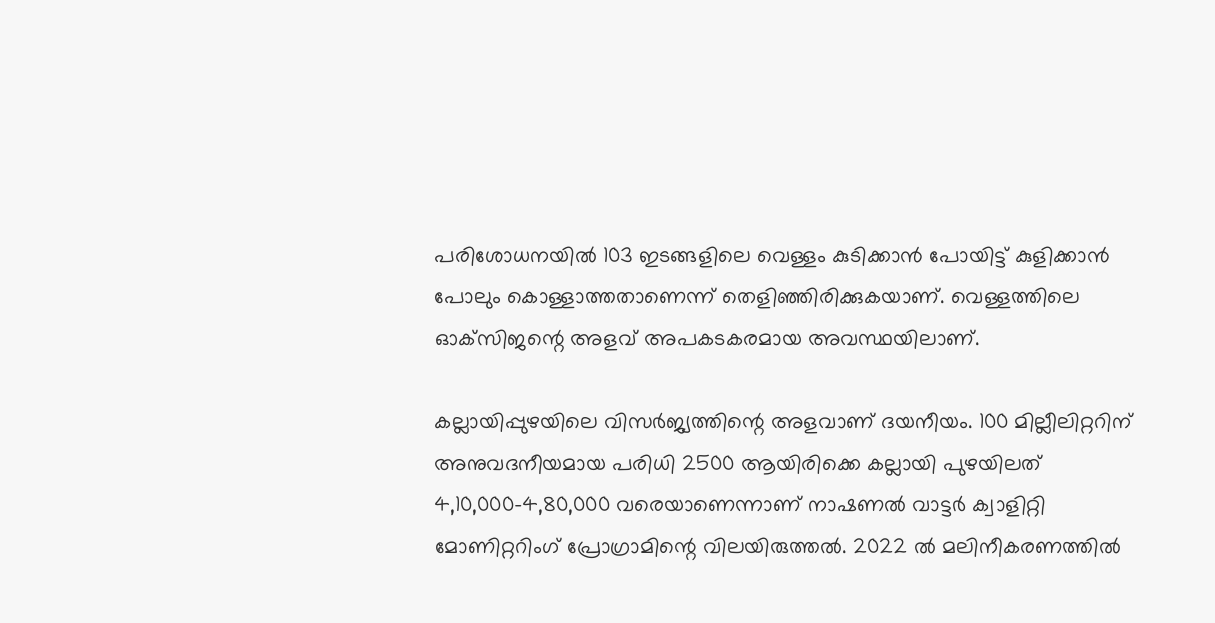പരിശോധനയില്‍ 103 ഇടങ്ങളിലെ വെള്ളം കുടിക്കാന്‍ പോയിട്ട് കുളിക്കാന്‍ പോലും കൊള്ളാത്തതാണെന്ന് തെളിഞ്ഞിരിക്കുകയാണ്. വെള്ളത്തിലെ ഓക്‌സിജന്റെ അളവ് അപകടകരമായ അവസ്ഥയിലാണ്.

കല്ലായിപ്പുഴയിലെ വിസര്‍ജ്യത്തിന്റെ അളവാണ് ദയനീയം. 100 മില്ലീലിറ്ററിന് അനുവദനീയമായ പരിധി 2500 ആയിരിക്കെ കല്ലായി പുഴയിലത് 4,10,000-4,80,000 വരെയാണെന്നാണ് നാഷണല്‍ വാട്ടര്‍ ക്വാളിറ്റി മോണിറ്ററിംഗ് പ്രോഗ്രാമിന്റെ വിലയിരുത്തല്‍. 2022 ല്‍ മലിനീകരണത്തില്‍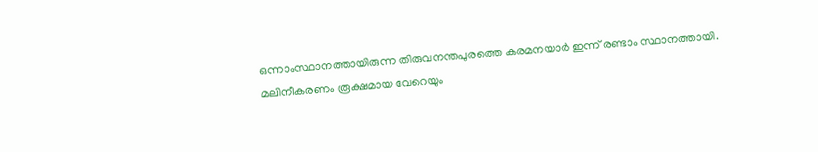ഒന്നാംസ്ഥാനത്തായിരുന്ന തിരുവനന്തപുരത്തെ കരമനയാര്‍ ഇന്ന് രണ്ടാം സ്ഥാനത്തായി. മലിനീകരണം രൂക്ഷമായ വേറെയും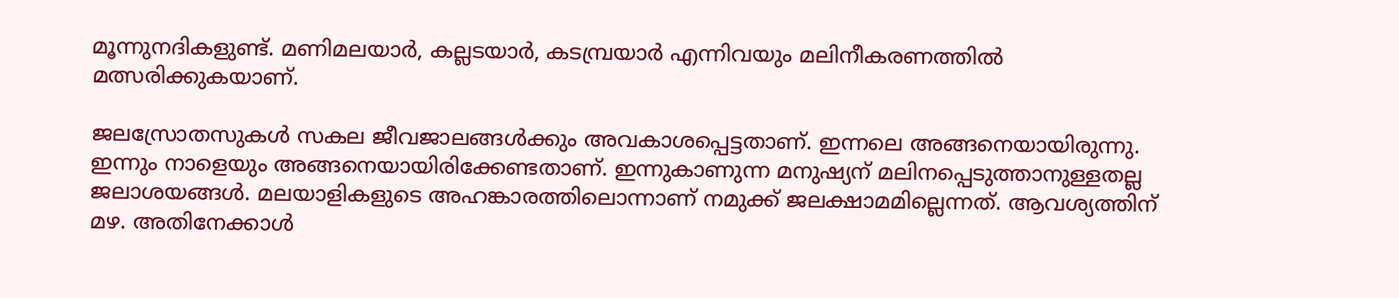മൂന്നുനദികളുണ്ട്. മണിമലയാര്‍, കല്ലടയാര്‍, കടമ്പ്രയാര്‍ എന്നിവയും മലിനീകരണത്തില്‍ മത്സരിക്കുകയാണ്.

ജലസ്രോതസുകള്‍ സകല ജീവജാലങ്ങള്‍ക്കും അവകാശപ്പെട്ടതാണ്. ഇന്നലെ അങ്ങനെയായിരുന്നു. ഇന്നും നാളെയും അങ്ങനെയായിരിക്കേണ്ടതാണ്. ഇന്നുകാണുന്ന മനുഷ്യന് മലിനപ്പെടുത്താനുള്ളതല്ല ജലാശയങ്ങള്‍. മലയാളികളുടെ അഹങ്കാരത്തിലൊന്നാണ് നമുക്ക് ജലക്ഷാമമില്ലെന്നത്. ആവശ്യത്തിന് മഴ. അതിനേക്കാള്‍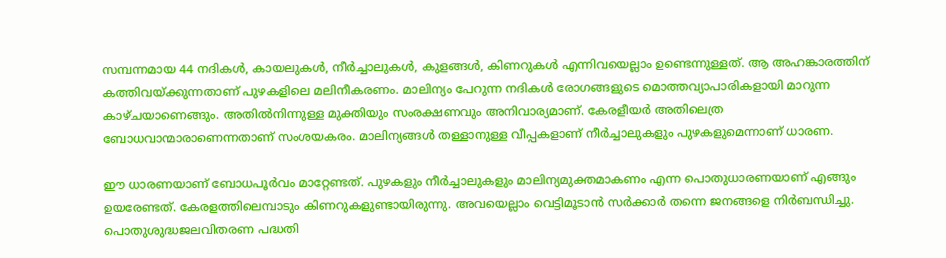സമ്പന്നമായ 44 നദികള്‍, കായലുകള്‍, നീര്‍ച്ചാലുകള്‍, കുളങ്ങള്‍, കിണറുകള്‍ എന്നിവയെല്ലാം ഉണ്ടെന്നുള്ളത്. ആ അഹങ്കാരത്തിന് കത്തിവയ്‌ക്കുന്നതാണ് പുഴകളിലെ മലിനീകരണം. മാലിന്യം പേറുന്ന നദികള്‍ രോഗങ്ങളുടെ മൊത്തവ്യാപാരികളായി മാറുന്ന കാഴ്ചയാണെങ്ങും. അതില്‍നിന്നുള്ള മുക്തിയും സംരക്ഷണവും അനിവാര്യമാണ്. കേരളീയര്‍ അതിലെത്ര ബോധവാന്മാരാണെന്നതാണ് സംശയകരം. മാലിന്യങ്ങള്‍ തള്ളാനുള്ള വീപ്പകളാണ് നീര്‍ച്ചാലുകളും പുഴകളുമെന്നാണ് ധാരണ.

ഈ ധാരണയാണ് ബോധപൂര്‍വം മാറ്റേണ്ടത്. പുഴകളും നീര്‍ച്ചാലുകളും മാലിന്യമുക്തമാകണം എന്ന പൊതുധാരണയാണ് എങ്ങും ഉയരേണ്ടത്. കേരളത്തിലെമ്പാടും കിണറുകളുണ്ടായിരുന്നു. അവയെല്ലാം വെട്ടിമൂടാന്‍ സര്‍ക്കാര്‍ തന്നെ ജനങ്ങളെ നിര്‍ബന്ധിച്ചു. പൊതുശുദ്ധജലവിതരണ പദ്ധതി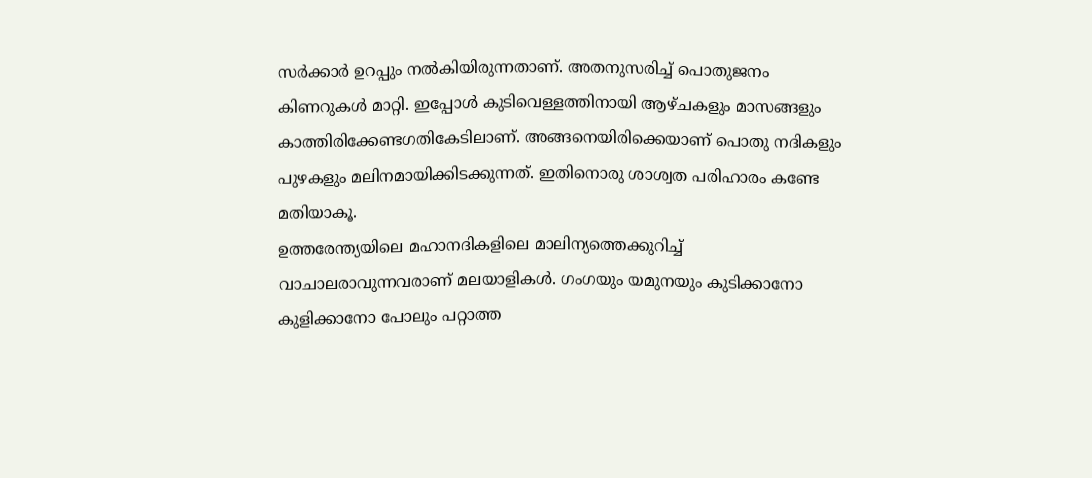സര്‍ക്കാര്‍ ഉറപ്പും നല്‍കിയിരുന്നതാണ്. അതനുസരിച്ച് പൊതുജനം കിണറുകള്‍ മാറ്റി. ഇപ്പോള്‍ കുടിവെള്ളത്തിനായി ആഴ്ചകളും മാസങ്ങളും കാത്തിരിക്കേണ്ടഗതികേടിലാണ്. അങ്ങനെയിരിക്കെയാണ് പൊതു നദികളും പുഴകളും മലിനമായിക്കിടക്കുന്നത്. ഇതിനൊരു ശാശ്വത പരിഹാരം കണ്ടേ മതിയാകൂ.
ഉത്തരേന്ത്യയിലെ മഹാനദികളിലെ മാലിന്യത്തെക്കുറിച്ച് വാചാലരാവുന്നവരാണ് മലയാളികള്‍. ഗംഗയും യമുനയും കുടിക്കാനോ കുളിക്കാനോ പോലും പറ്റാത്ത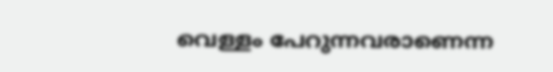വെള്ളം പേറുന്നവരാണെന്ന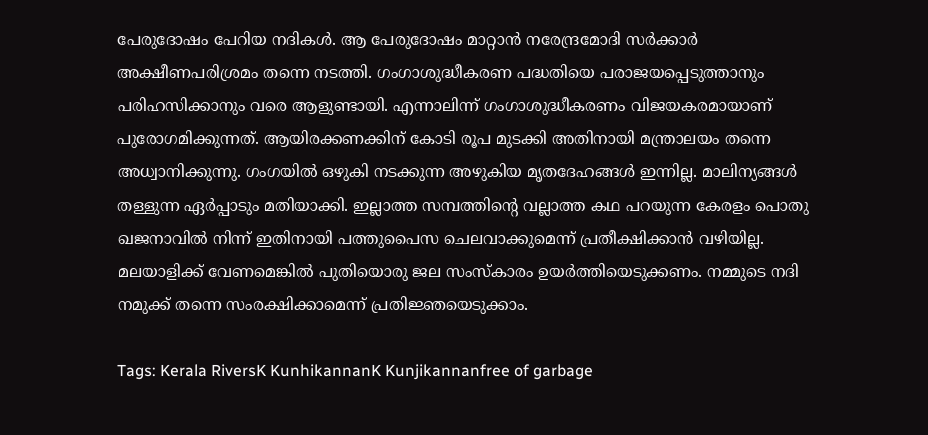പേരുദോഷം പേറിയ നദികള്‍. ആ പേരുദോഷം മാറ്റാന്‍ നരേന്ദ്രമോദി സര്‍ക്കാര്‍ അക്ഷീണപരിശ്രമം തന്നെ നടത്തി. ഗംഗാശുദ്ധീകരണ പദ്ധതിയെ പരാജയപ്പെടുത്താനും പരിഹസിക്കാനും വരെ ആളുണ്ടായി. എന്നാലിന്ന് ഗംഗാശുദ്ധീകരണം വിജയകരമായാണ് പുരോഗമിക്കുന്നത്. ആയിരക്കണക്കിന് കോടി രൂപ മുടക്കി അതിനായി മന്ത്രാലയം തന്നെ അധ്വാനിക്കുന്നു. ഗംഗയില്‍ ഒഴുകി നടക്കുന്ന അഴുകിയ മൃതദേഹങ്ങള്‍ ഇന്നില്ല. മാലിന്യങ്ങള്‍ തള്ളുന്ന ഏര്‍പ്പാടും മതിയാക്കി. ഇല്ലാത്ത സമ്പത്തിന്റെ വല്ലാത്ത കഥ പറയുന്ന കേരളം പൊതു ഖജനാവില്‍ നിന്ന് ഇതിനായി പത്തുപൈസ ചെലവാക്കുമെന്ന് പ്രതീക്ഷിക്കാന്‍ വഴിയില്ല. മലയാളിക്ക് വേണമെങ്കില്‍ പുതിയൊരു ജല സംസ്‌കാരം ഉയര്‍ത്തിയെടുക്കണം. നമ്മുടെ നദി നമുക്ക് തന്നെ സംരക്ഷിക്കാമെന്ന് പ്രതിജ്ഞയെടുക്കാം.

Tags: Kerala RiversK KunhikannanK Kunjikannanfree of garbage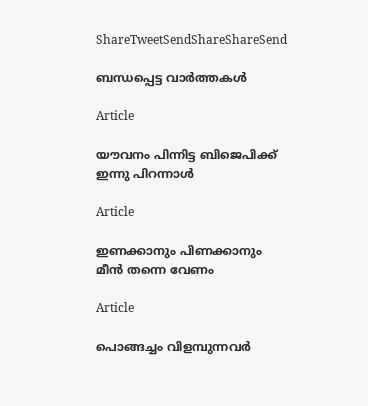ShareTweetSendShareShareSend

ബന്ധപ്പെട്ട വാര്‍ത്തകള്‍

Article

യൗവനം പിന്നിട്ട ബിജെപിക്ക് ഇന്നു പിറന്നാള്‍

Article

ഇണക്കാനും പിണക്കാനും മീന്‍ തന്നെ വേണം

Article

പൊങ്ങച്ചം വിളമ്പുന്നവര്‍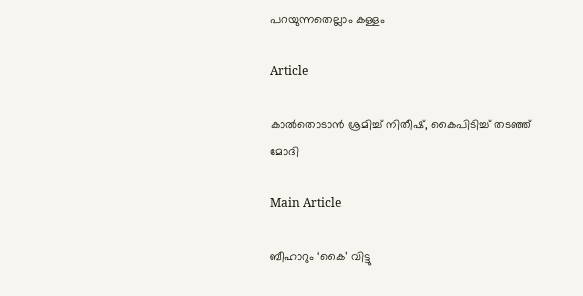പറയുന്നതെല്ലാം കള്ളം

Article

കാല്‍തൊടാന്‍ ശ്രമിച്ച് നിതീഷ്, കൈപിടിച്ച് തടഞ്ഞ് മോദി

Main Article

ബീഹാറും ‘കൈ’ വിട്ടു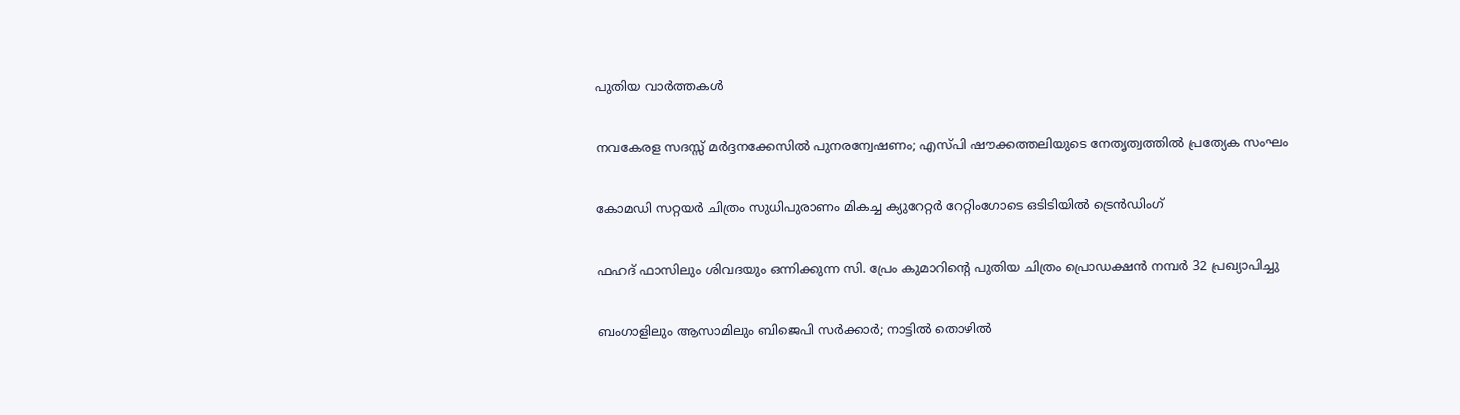പുതിയ വാര്‍ത്തകള്‍

നവകേരള സദസ്സ് മർദ്ദനക്കേസിൽ പുനരന്വേഷണം; എസ്പി ഷൗക്കത്തലിയുടെ നേതൃത്വത്തിൽ പ്രത്യേക സംഘം

കോമഡി സറ്റയർ ചിത്രം സുധിപുരാണം മികച്ച ക്യുറേറ്റർ റേറ്റിംഗോടെ ഒടിടിയിൽ ട്രെൻഡിംഗ്

ഫഹദ് ഫാസിലും ശിവദയും ഒന്നിക്കുന്ന സി. പ്രേം കുമാറിന്റെ പുതിയ ചിത്രം പ്രൊഡക്ഷൻ നമ്പർ 32 പ്രഖ്യാപിച്ചു

ബംഗാളിലും ആസാമിലും ബിജെപി സര്‍ക്കാര്‍; നാട്ടില്‍ തൊഴില്‍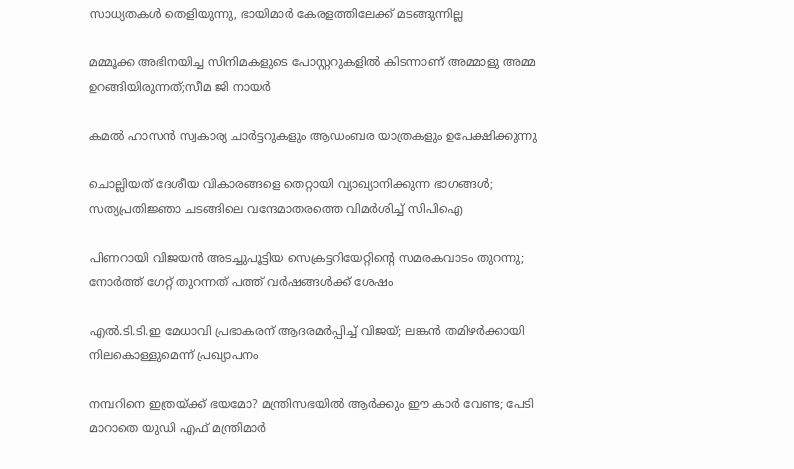സാധ്യതകള്‍ തെളിയുന്നു, ഭായിമാര്‍ കേരളത്തിലേക്ക് മടങ്ങുന്നില്ല

മമ്മൂക്ക അഭിനയിച്ച സിനിമകളുടെ പോസ്റ്ററുകളിൽ കിടന്നാണ് അമ്മാളു അമ്മ ഉറങ്ങിയിരുന്നത്;സീമ ജി നായർ

കമൽ ഹാസൻ സ്വകാര്യ ചാർട്ടറുകളും ആഡംബര യാത്രകളും ഉപേക്ഷിക്കുന്നു

ചൊല്ലിയത് ദേശീയ വികാരങ്ങളെ തെറ്റായി വ്യാഖ്യാനിക്കുന്ന ഭാഗങ്ങൾ; സത്യപ്രതിജ്ഞാ ചടങ്ങിലെ വന്ദേമാതരത്തെ വിമർശിച്ച് സിപിഐ

പിണറായി വിജയൻ അടച്ചുപൂട്ടിയ സെക്രട്ടറിയേറ്റിന്റെ സമരകവാടം തുറന്നു; നോർത്ത് ഗേറ്റ് തുറന്നത് പത്ത് വർഷങ്ങൾക്ക് ശേഷം

എൽ.ടി.ടി.ഇ മേധാവി പ്രഭാകരന് ആദരമർപ്പിച്ച് വിജയ്; ലങ്കൻ തമിഴർക്കായി നിലകൊള്ളുമെന്ന് പ്രഖ്യാപനം

നമ്പറിനെ ഇത്രയ്‌ക്ക് ഭയമോ? മന്ത്രിസഭയില്‍ ആര്‍ക്കും ഈ കാര്‍ വേണ്ട; പേടി മാറാതെ യുഡി എഫ് മന്ത്രിമാർ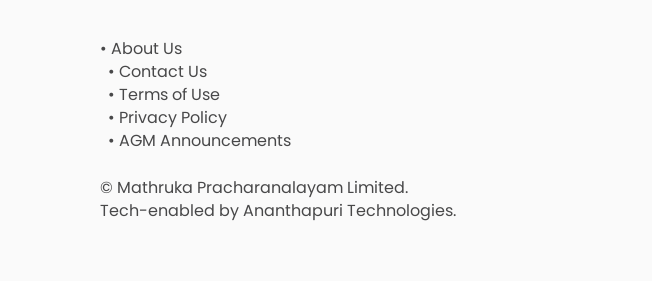• About Us
  • Contact Us
  • Terms of Use
  • Privacy Policy
  • AGM Announcements

© Mathruka Pracharanalayam Limited.
Tech-enabled by Ananthapuri Technologies.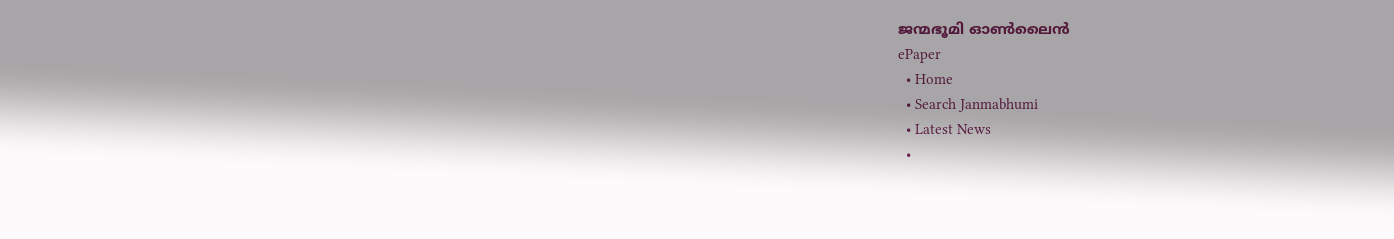ജന്മഭൂമി ഓണ്‍ലൈന്‍
ePaper
  • Home
  • Search Janmabhumi
  • Latest News
  •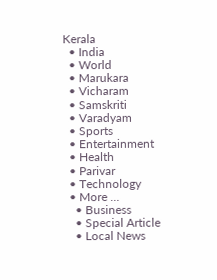Kerala
  • India
  • World
  • Marukara
  • Vicharam
  • Samskriti
  • Varadyam
  • Sports
  • Entertainment
  • Health
  • Parivar
  • Technology
  • More …
    • Business
    • Special Article
    • Local News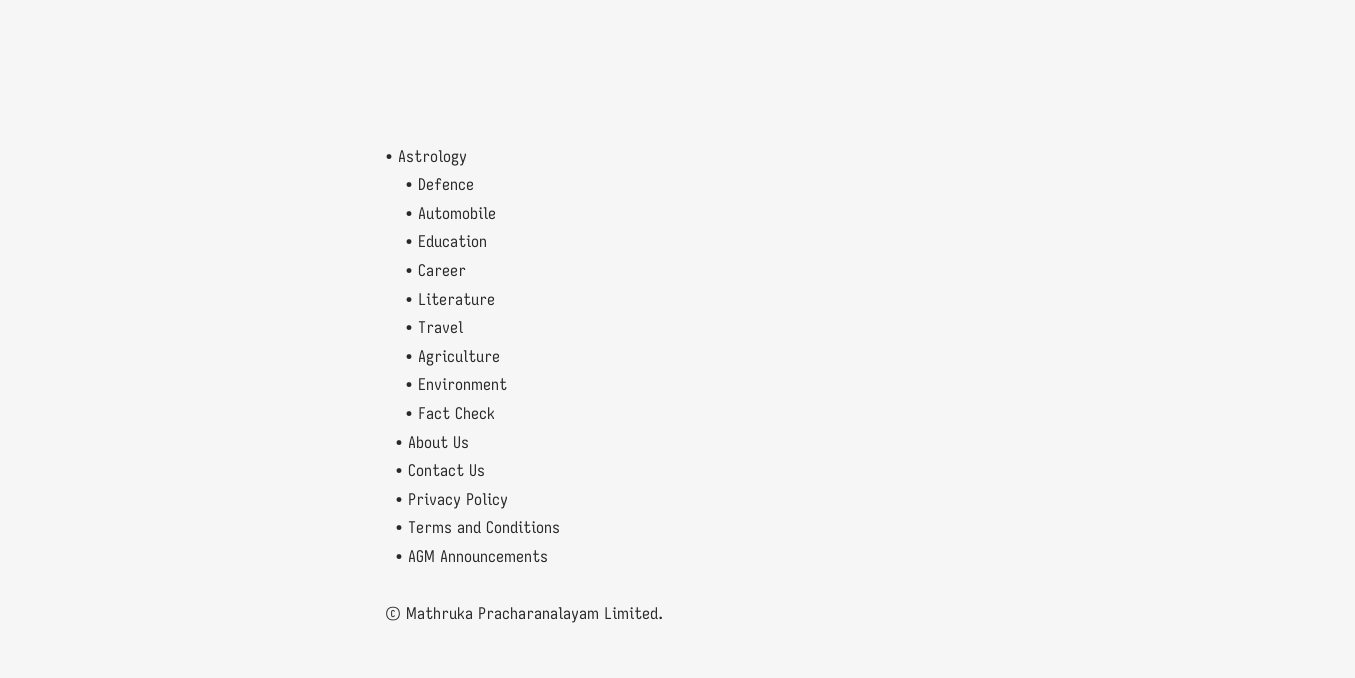• Astrology
    • Defence
    • Automobile
    • Education
    • Career
    • Literature
    • Travel
    • Agriculture
    • Environment
    • Fact Check
  • About Us
  • Contact Us
  • Privacy Policy
  • Terms and Conditions
  • AGM Announcements

© Mathruka Pracharanalayam Limited.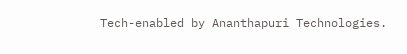Tech-enabled by Ananthapuri Technologies.